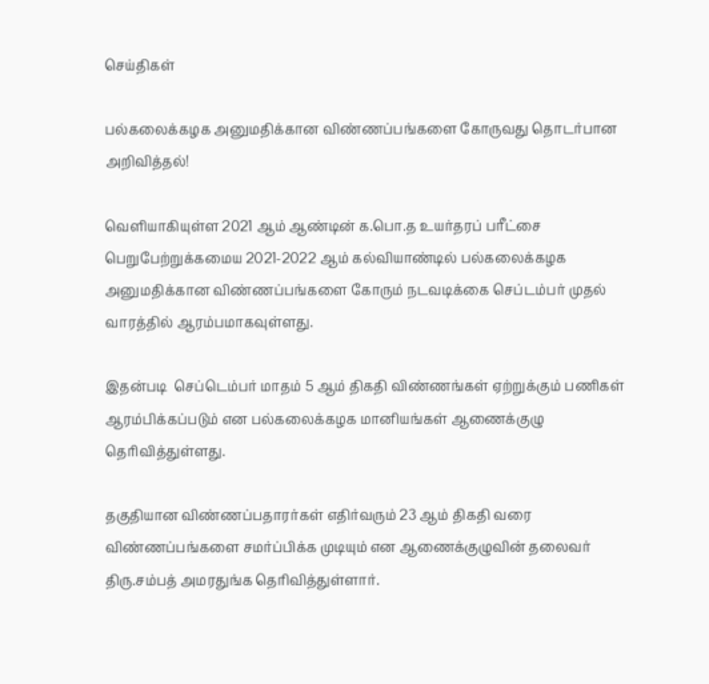செய்திகள்

பல்கலைக்கழக அனுமதிக்கான விண்ணப்பங்களை கோருவது தொடர்பான அறிவித்தல்!

வெளியாகியுள்ள 2021 ஆம் ஆண்டின் க.பொ.த உயர்தரப் பரீட்சை பெறுபேற்றுக்கமைய 2021-2022 ஆம் கல்வியாண்டில் பல்கலைக்கழக அனுமதிக்கான விண்ணப்பங்களை கோரும் நடவடிக்கை செப்டம்பர் முதல் வாரத்தில் ஆரம்பமாகவுள்ளது.

இதன்படி  செப்டெம்பர் மாதம் 5 ஆம் திகதி விண்ணங்கள் ஏற்றுக்கும் பணிகள் ஆரம்பிக்கப்படும் என பல்கலைக்கழக மானியங்கள் ஆணைக்குழு தெரிவித்துள்ளது.

தகுதியான விண்ணப்பதாரர்கள் எதிர்வரும் 23 ஆம் திகதி வரை விண்ணப்பங்களை சமர்ப்பிக்க முடியும் என ஆணைக்குழுவின் தலைவர் திரு.சம்பத் அமரதுங்க தெரிவித்துள்ளார்.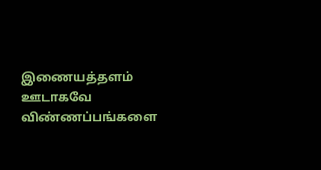இணையத்தளம் ஊடாகவே விண்ணப்பங்களை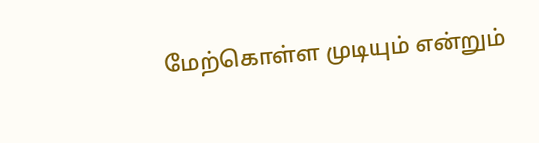மேற்கொள்ள முடியும் என்றும்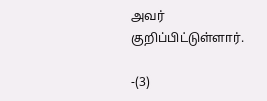அவர் குறிப்பிட்டுள்ளார்.

-(3)